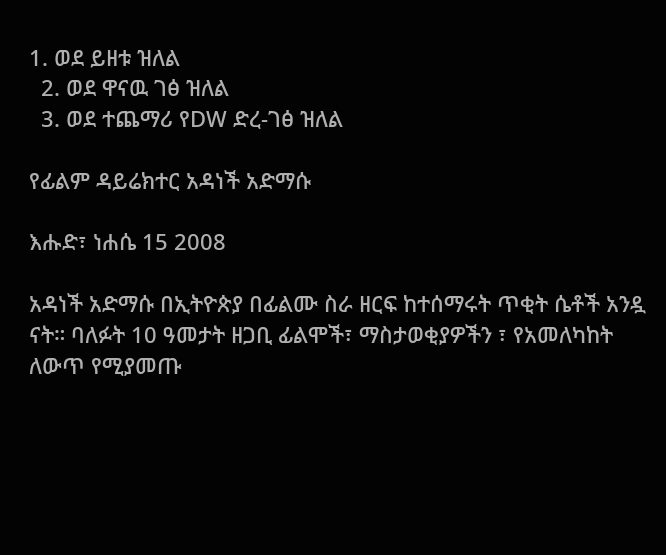1. ወደ ይዘቱ ዝለል
  2. ወደ ዋናዉ ገፅ ዝለል
  3. ወደ ተጨማሪ የDW ድረ-ገፅ ዝለል

የፊልም ዳይሬክተር አዳነች አድማሱ

እሑድ፣ ነሐሴ 15 2008

አዳነች አድማሱ በኢትዮጵያ በፊልሙ ስራ ዘርፍ ከተሰማሩት ጥቂት ሴቶች አንዷ ናት። ባለፉት 10 ዓመታት ዘጋቢ ፊልሞች፣ ማስታወቂያዎችን ፣ የአመለካከት ለውጥ የሚያመጡ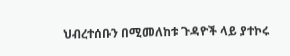ህብረተሰቡን በሚመለከቱ ጉዳዮች ላይ ያተኮሩ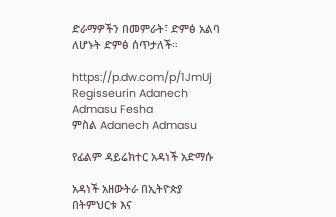ድራማዎችን በመምራት፣ ድምፅ አልባ ለሆኑት ድምፅ ሰጥታለች።

https://p.dw.com/p/1JmUj
Regisseurin Adanech Admasu Fesha
ምስል Adanech Admasu

የፊልም ዳይሬክተር አዳነች አድማሱ

አዳነች አዘውትራ በኢትዮጵያ በትምህርቱ እና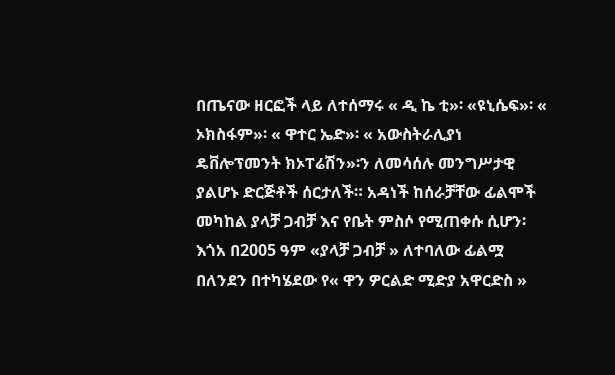በጤናው ዘርፎች ላይ ለተሰማሩ « ዲ ኬ ቲ»፡ «ዩኒሴፍ»፡ « ኦክስፋም»፡ « ዋተር ኤድ»፡ « አውስትራሊያነ ዴቨሎፕመንት ክኦፐሬሽን»፡ን ለመሳሰሉ መንግሥታዊ ያልሆኑ ድርጅቶች ሰርታለች። አዳነች ከሰራቻቸው ፊልሞች መካከል ያላቻ ጋብቻ እና የቤት ምስሶ የሚጠቀሱ ሲሆን፡ እጎአ በ2005 ዓም «ያላቻ ጋብቻ » ለተባለው ፊልሟ በለንደን በተካሄደው የ« ዋን ዎርልድ ሚድያ አዋርድስ »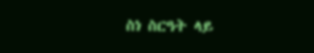ስነ ስርዓት ላይ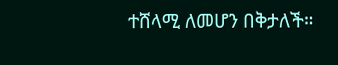ተሸላሚ ለመሆን በቅታለች።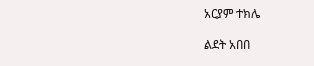አርያም ተክሌ

ልደት አበበ